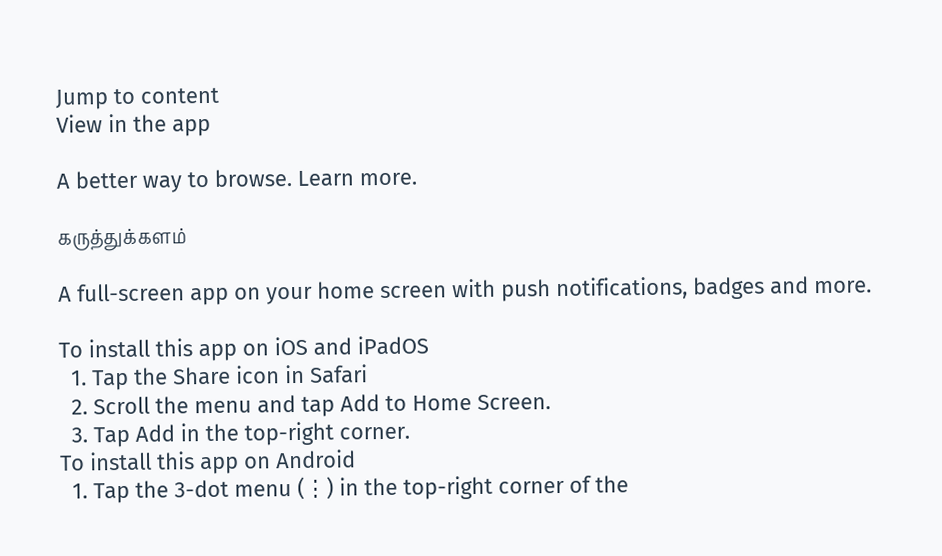Jump to content
View in the app

A better way to browse. Learn more.

கருத்துக்களம்

A full-screen app on your home screen with push notifications, badges and more.

To install this app on iOS and iPadOS
  1. Tap the Share icon in Safari
  2. Scroll the menu and tap Add to Home Screen.
  3. Tap Add in the top-right corner.
To install this app on Android
  1. Tap the 3-dot menu (⋮) in the top-right corner of the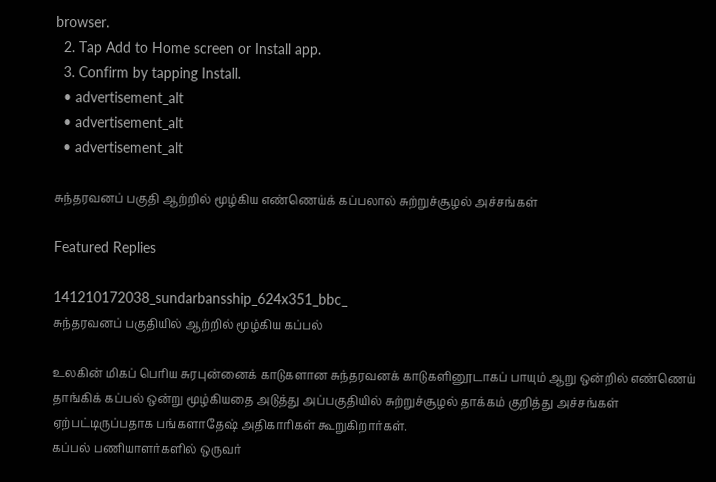browser.
  2. Tap Add to Home screen or Install app.
  3. Confirm by tapping Install.
  • advertisement_alt
  • advertisement_alt
  • advertisement_alt

சுந்தரவனப் பகுதி ஆற்றில் மூழ்கிய எண்ணெய்க் கப்பலால் சுற்றுச்சூழல் அச்சங்கள்

Featured Replies

141210172038_sundarbansship_624x351_bbc_
சுந்தரவனப் பகுதியில் ஆற்றில் மூழ்கிய கப்பல்

உலகின் மிகப் பெரிய சுரபுன்னைக் காடுகளான சுந்தரவனக் காடுகளினூடாகப் பாயும் ஆறு ஒன்றில் எண்ணெய் தாங்கிக் கப்பல் ஒன்று மூழ்கியதை அடுத்து அப்பகுதியில் சுற்றுச்சூழல் தாக்கம் குறித்து அச்சங்கள் ஏற்பட்டிருப்பதாக பங்களாதேஷ் அதிகாரிகள் கூறுகிறார்கள்.
கப்பல் பணியாளர்களில் ஒருவர்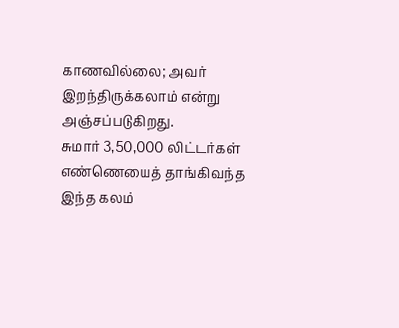காணவில்லை; அவர் இறந்திருக்கலாம் என்று அஞ்சப்படுகிறது.
சுமார் 3,50,000 லிட்டர்கள் எண்ணெயைத் தாங்கிவந்த இந்த கலம்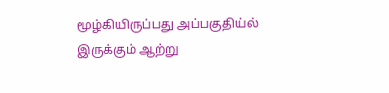மூழ்கியிருப்பது அப்பகுதிய்ல் இருக்கும் ஆற்று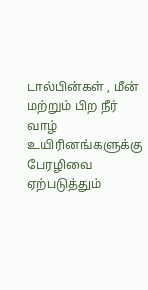டால்பின்கள் , மீன் மற்றும் பிற நீர் வாழ் உயிரினங்களுக்கு பேரழிவை ஏற்படுத்தும்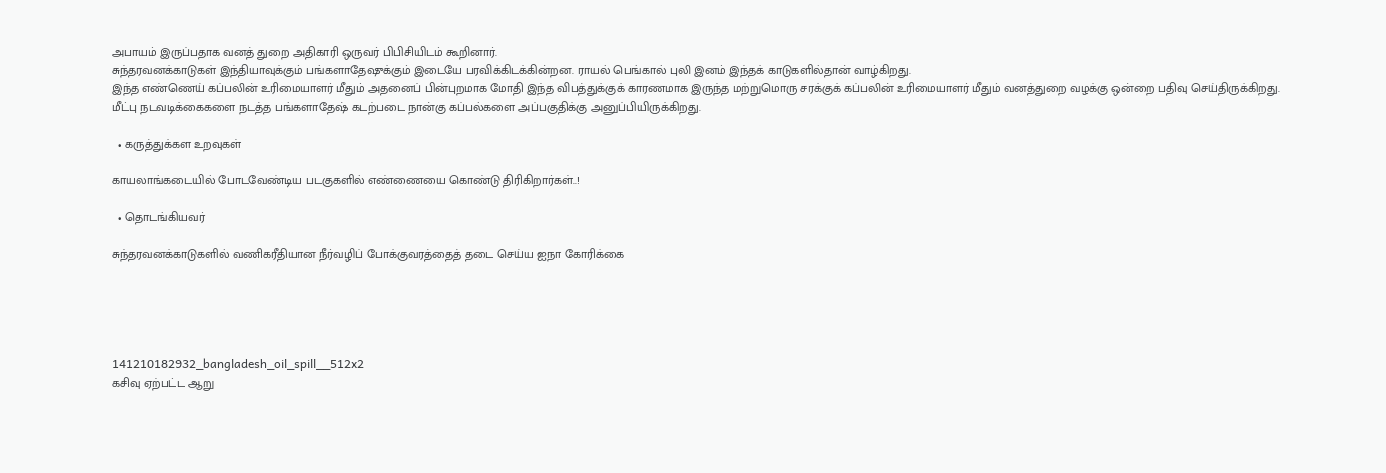அபாயம் இருப்பதாக வனத் துறை அதிகாரி ஒருவர் பிபிசியிடம் கூறினார்.
சுந்தரவனக்காடுகள் இந்தியாவுக்கும் பங்களாதேஷுக்கும் இடையே பரவிக்கிடக்கின்றன. ராயல் பெங்கால் புலி இனம் இந்தக் காடுகளில்தான் வாழ்கிறது.
இந்த எண்ணெய் கப்பலின் உரிமையாளர் மீதும் அதனைப் பின்புறமாக மோதி இந்த விபத்துக்குக் காரணமாக இருந்த மற்றுமொரு சரக்குக் கப்பலின் உரிமையாளர் மீதும் வனத்துறை வழக்கு ஒன்றை பதிவு செய்திருக்கிறது.
மீட்பு நடவடிக்கைகளை நடத்த பங்களாதேஷ் கடற்படை நான்கு கப்பல்களை அப்பகுதிக்கு அனுப்பியிருக்கிறது.

  • கருத்துக்கள உறவுகள்

காயலாங்கடையில் போடவேண்டிய படகுகளில் எண்ணையை கொண்டு திரிகிறார்கள்..!

  • தொடங்கியவர்

சுந்தரவனக்காடுகளில் வணிகரீதியான நீர்வழிப் போக்குவரத்தைத் தடை செய்ய ஐநா கோரிக்கை





141210182932_bangladesh_oil_spill__512x2
கசிவு ஏற்பட்ட ஆறு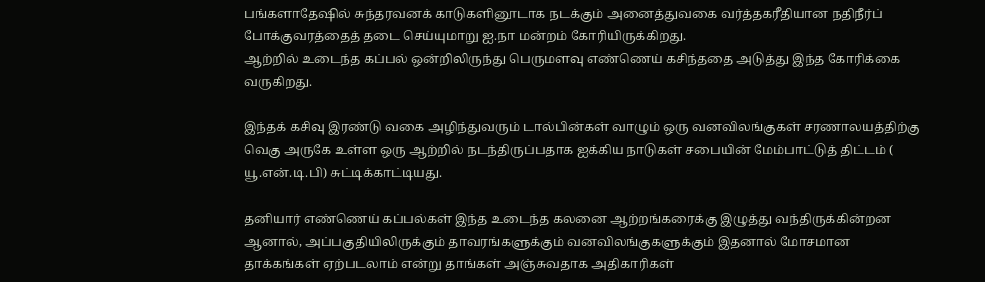பங்களாதேஷில் சுந்தரவனக் காடுகளினூடாக நடக்கும் அனைத்துவகை வர்த்தகரீதியான நதிநீர்ப் போக்குவரத்தைத் தடை செய்யுமாறு ஐ.நா மன்றம் கோரியிருக்கிறது.
ஆற்றில் உடைந்த கப்பல் ஒன்றிலிருந்து பெருமளவு எண்ணெய் கசிந்ததை அடுத்து இந்த கோரிக்கை வருகிறது.

இந்தக் கசிவு இரண்டு வகை அழிந்துவரும் டால்பின்கள் வாழும் ஒரு வனவிலங்குகள் சரணாலயத்திற்கு வெகு அருகே உள்ள ஒரு ஆற்றில் நடந்திருப்பதாக ஐக்கிய நாடுகள் சபையின் மேம்பாட்டுத் திட்டம் ( யூ.என்.டி.பி) சுட்டிக்காட்டியது.

தனியார் எண்ணெய் கப்பல்கள் இந்த உடைந்த கலனை ஆற்றங்கரைக்கு இழுத்து வந்திருக்கின்றன ஆனால், அப்பகுதியிலிருக்கும் தாவரங்களுக்கும் வனவிலங்குகளுக்கும் இதனால் மோசமான தாக்கங்கள் ஏற்படலாம் என்று தாங்கள் அஞ்சுவதாக அதிகாரிகள்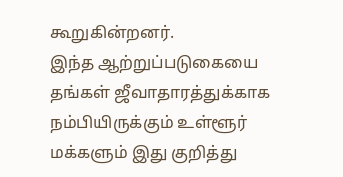கூறுகின்றனர்.
இந்த ஆற்றுப்படுகையை தங்கள் ஜீவாதாரத்துக்காக நம்பியிருக்கும் உள்ளூர் மக்களும் இது குறித்து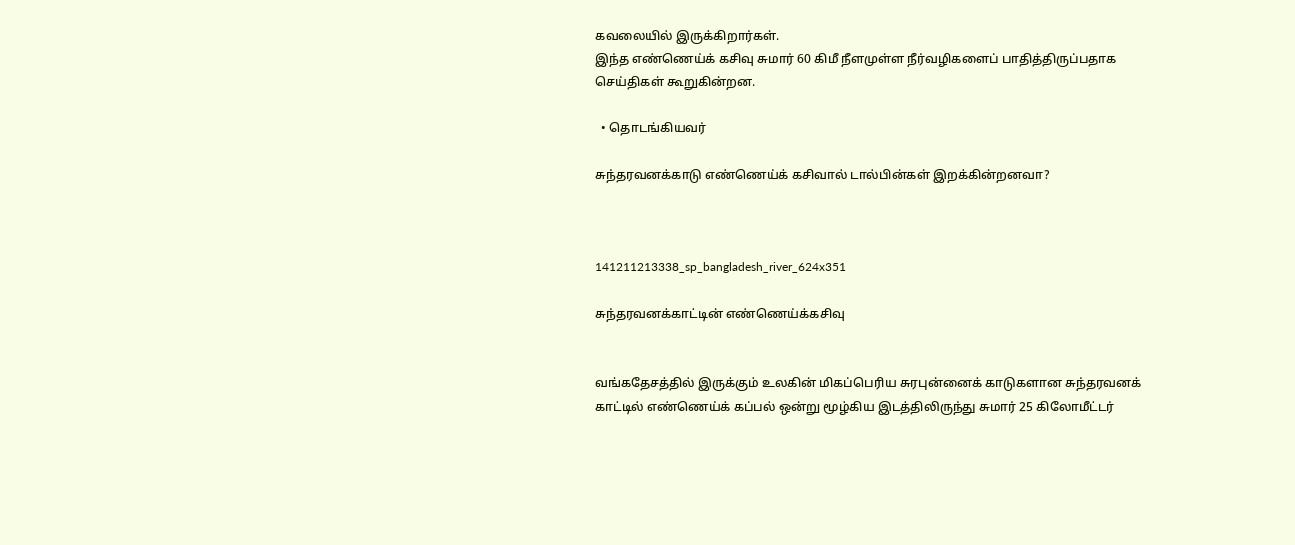கவலையில் இருக்கிறார்கள்.
இந்த எண்ணெய்க் கசிவு சுமார் 60 கிமீ நீளமுள்ள நீர்வழிகளைப் பாதித்திருப்பதாக செய்திகள் கூறுகின்றன.

  • தொடங்கியவர்

சுந்தரவனக்காடு எண்ணெய்க் கசிவால் டால்பின்கள் இறக்கின்றனவா?



141211213338_sp_bangladesh_river_624x351

சுந்தரவனக்காட்டின் எண்ணெய்க்கசிவு


வங்கதேசத்தில் இருக்கும் உலகின் மிகப்பெரிய சுரபுன்னைக் காடுகளான சுந்தரவனக் காட்டில் எண்ணெய்க் கப்பல் ஒன்று மூழ்கிய இடத்திலிருந்து சுமார் 25 கிலோமீட்டர்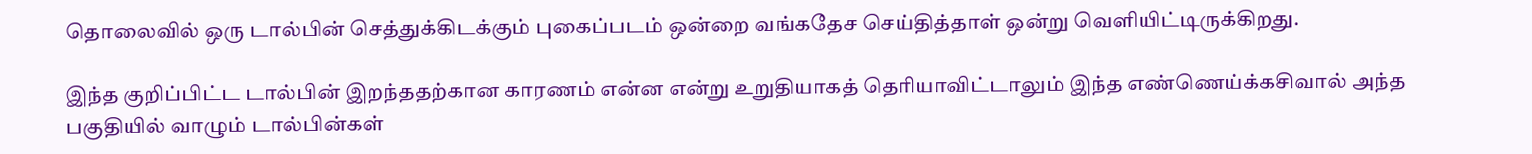தொலைவில் ஒரு டால்பின் செத்துக்கிடக்கும் புகைப்படம் ஒன்றை வங்கதேச செய்தித்தாள் ஒன்று வெளியிட்டிருக்கிறது.

இந்த குறிப்பிட்ட டால்பின் இறந்ததற்கான காரணம் என்ன என்று உறுதியாகத் தெரியாவிட்டாலும் இந்த எண்ணெய்க்கசிவால் அந்த பகுதியில் வாழும் டால்பின்கள்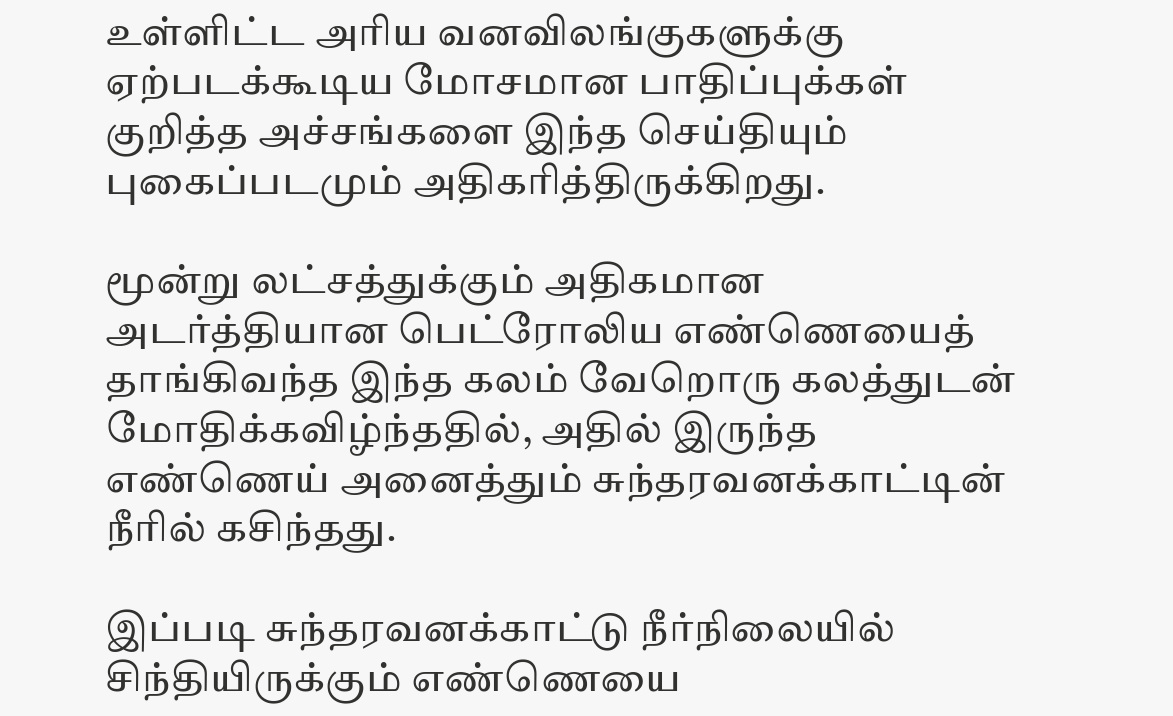உள்ளிட்ட அரிய வனவிலங்குகளுக்கு ஏற்படக்கூடிய மோசமான பாதிப்புக்கள் குறித்த அச்சங்களை இந்த செய்தியும் புகைப்படமும் அதிகரித்திருக்கிறது.

மூன்று லட்சத்துக்கும் அதிகமான அடர்த்தியான பெட்ரோலிய எண்ணெயைத் தாங்கிவந்த இந்த கலம் வேறொரு கலத்துடன் மோதிக்கவிழ்ந்ததில், அதில் இருந்த எண்ணெய் அனைத்தும் சுந்தரவனக்காட்டின் நீரில் கசிந்தது.

இப்படி சுந்தரவனக்காட்டு நீர்நிலையில் சிந்தியிருக்கும் எண்ணெயை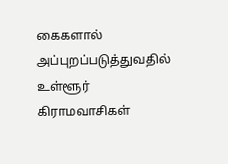கைகளால் அப்புறப்படுத்துவதில் உள்ளூர் கிராமவாசிகள்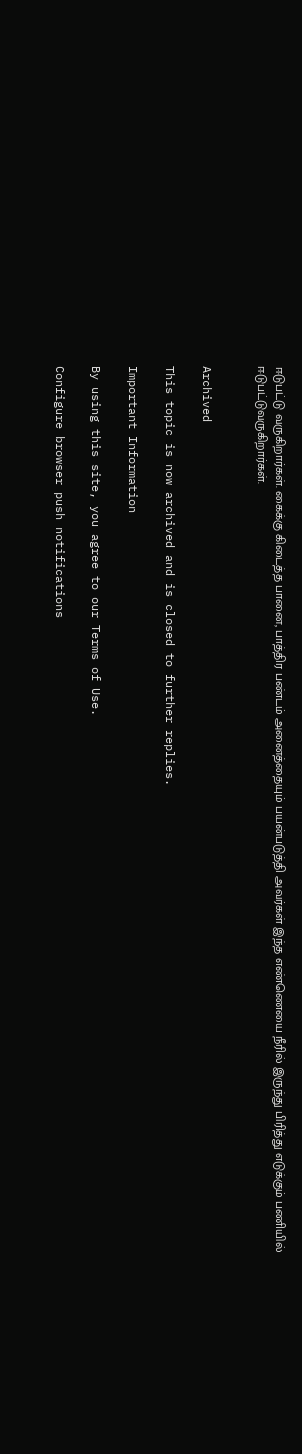ஈடுபட்டு வருகிறார்கள். கைக்கு கிடைத்த பானை, பாத்திர பண்டம் அனைத்தையும் பயன்படுத்தி அவர்கள் இந்த எண்ணெயை நீரில் இருந்து பிரித்து எடுக்கும் பணியில் ஈடுபட்டுவருகிறார்கள்.


Archived

This topic is now archived and is closed to further replies.

Important Information

By using this site, you agree to our Terms of Use.

Configure browser push notifications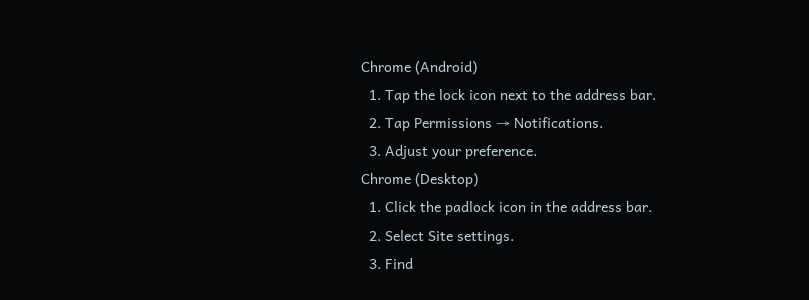Chrome (Android)
  1. Tap the lock icon next to the address bar.
  2. Tap Permissions → Notifications.
  3. Adjust your preference.
Chrome (Desktop)
  1. Click the padlock icon in the address bar.
  2. Select Site settings.
  3. Find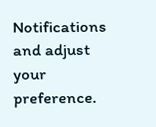Notifications and adjust your preference.